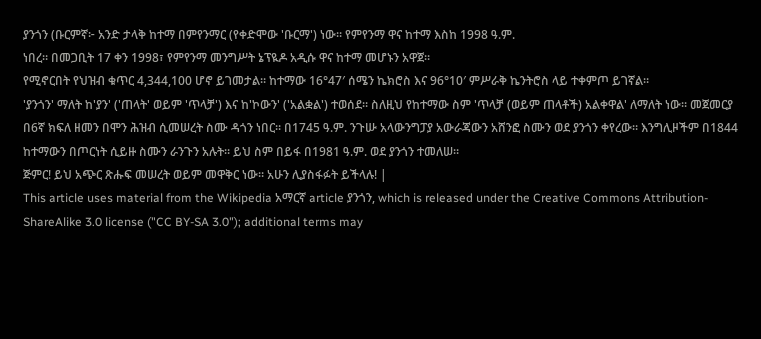ያንጎን (ቡርምኛ፦ አንድ ታላቅ ከተማ በምየንማር (የቀድሞው 'ቡርማ') ነው። የምየንማ ዋና ከተማ እስከ 1998 ዓ.ም.
ነበረ። በመጋቢት 17 ቀን 1998፣ የምየንማ መንግሥት ኔፕዪዶ አዲሱ ዋና ከተማ መሆኑን አዋጀ።
የሚኖርበት የህዝብ ቁጥር 4,344,100 ሆኖ ይገመታል። ከተማው 16°47′ ሰሜን ኬክሮስ እና 96°10′ ምሥራቅ ኬንትሮስ ላይ ተቀምጦ ይገኛል።
'ያንጎን' ማለት ከ'ያን' ('ጠላት' ወይም 'ጥላቻ') እና ከ'ኮውን' ('አልቋል') ተወሰደ። ስለዚህ የከተማው ስም 'ጥላቻ (ወይም ጠላቶች) አልቀዋል' ለማለት ነው። መጀመርያ በ6ኛ ክፍለ ዘመን በሞን ሕዝብ ሲመሠረት ስሙ ዳጎን ነበር። በ1745 ዓ.ም. ንጉሡ አላውንግፓያ አውራጃውን አሸንፎ ስሙን ወደ ያንጎን ቀየረው። እንግሊዞችም በ1844 ከተማውን በጦርነት ሲይዙ ስሙን ራንጉን አሉት። ይህ ስም በይፋ በ1981 ዓ.ም. ወደ ያንጎን ተመለሠ።
ጅምር! ይህ አጭር ጽሑፍ መሠረት ወይም መዋቅር ነው። አሁን ሊያስፋፉት ይችላሉ! |
This article uses material from the Wikipedia አማርኛ article ያንጎን, which is released under the Creative Commons Attribution-ShareAlike 3.0 license ("CC BY-SA 3.0"); additional terms may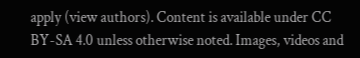apply (view authors). Content is available under CC BY-SA 4.0 unless otherwise noted. Images, videos and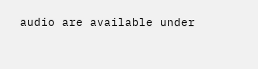audio are available under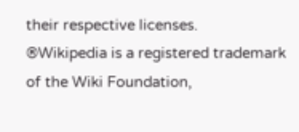their respective licenses.
®Wikipedia is a registered trademark of the Wiki Foundation,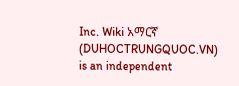Inc. Wiki አማርኛ (DUHOCTRUNGQUOC.VN) is an independent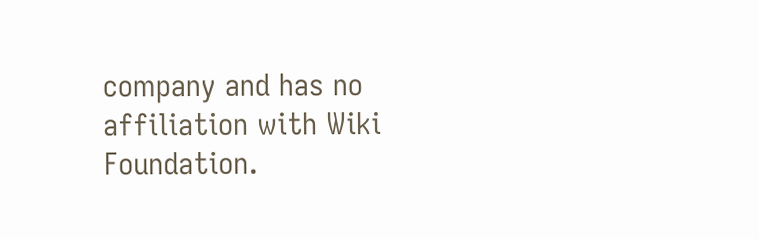company and has no affiliation with Wiki Foundation.